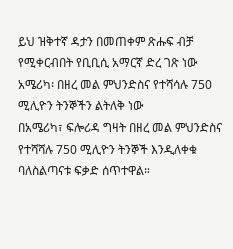ይህ ዝቅተኛ ዳታን በመጠቀም ጽሑፍ ብቻ የሚቀርብበት የቢቢሲ አማርኛ ድረ ገጽ ነው
አሜሪካ፡ በዘረ መል ምህንድስና የተሻሳሉ 750 ሚሊዮን ትንኞችን ልትለቅ ነው
በአሜሪካ፣ ፍሎሪዳ ግዛት በዘረ መል ምህንድስና የተሻሻሉ 750 ሚሊዮን ትንኞች እንዲለቀቁ ባለስልጣናቱ ፍቃድ ሰጥተዋል።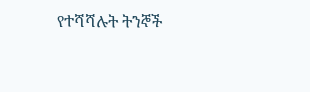የተሻሻሉት ትንኞች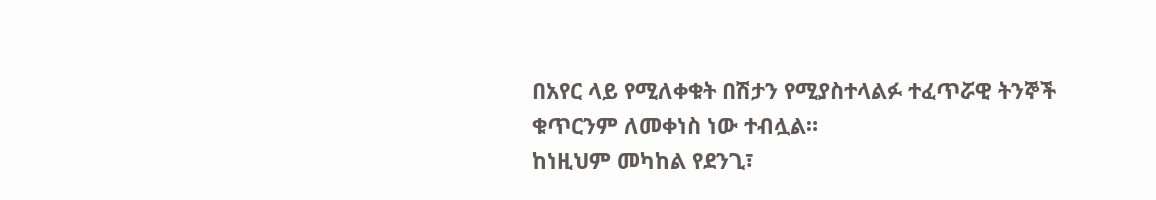በአየር ላይ የሚለቀቁት በሽታን የሚያስተላልፉ ተፈጥሯዊ ትንኞች ቁጥርንም ለመቀነስ ነው ተብሏል።
ከነዚህም መካከል የደንጊ፣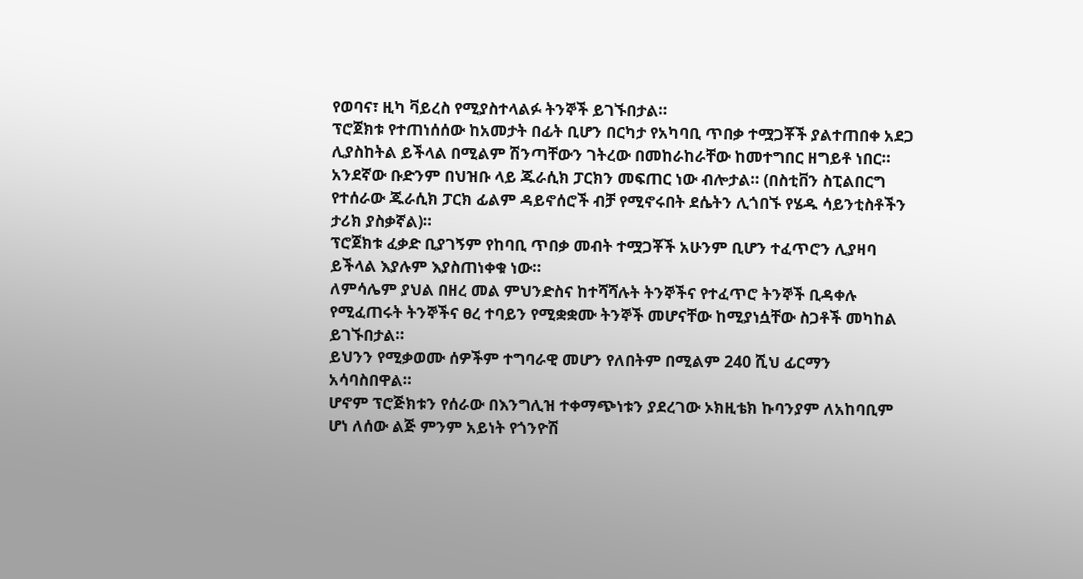የወባና፣ ዚካ ቫይረስ የሚያስተላልፉ ትንኞች ይገኙበታል።
ፕሮጀክቱ የተጠነሰሰው ከአመታት በፊት ቢሆን በርካታ የአካባቢ ጥበቃ ተሟጋቾች ያልተጠበቀ አደጋ ሊያስከትል ይችላል በሚልም ሽንጣቸውን ገትረው በመከራከራቸው ከመተግበር ዘግይቶ ነበር።
አንደኛው ቡድንም በህዝቡ ላይ ጁራሲክ ፓርክን መፍጠር ነው ብሎታል። (በስቲቨን ስፒልበርግ የተሰራው ጁራሲክ ፓርክ ፊልም ዳይኖሰሮች ብቻ የሚኖሩበት ደሴትን ሊጎበኙ የሄዱ ሳይንቲስቶችን ታሪክ ያስቃኛል)።
ፕሮጀክቱ ፈቃድ ቢያገኝም የከባቢ ጥበቃ መብት ተሟጋቾች አሁንም ቢሆን ተፈጥሮን ሊያዛባ ይችላል እያሉም እያስጠነቀቁ ነው።
ለምሳሌም ያህል በዘረ መል ምህንድስና ከተሻሻሉት ትንኞችና የተፈጥሮ ትንኞች ቢዳቀሉ የሚፈጠሩት ትንኞችና ፀረ ተባይን የሚቋቋሙ ትንኞች መሆናቸው ከሚያነሷቸው ስጋቶች መካከል ይገኙበታል።
ይህንን የሚቃወሙ ሰዎችም ተግባራዊ መሆን የለበትም በሚልም 240 ሺህ ፊርማን አሳባስበዋል።
ሆኖም ፕሮጅክቱን የሰራው በእንግሊዝ ተቀማጭነቱን ያደረገው ኦክዚቴክ ኩባንያም ለአከባቢም ሆነ ለሰው ልጅ ምንም አይነት የጎንዮሽ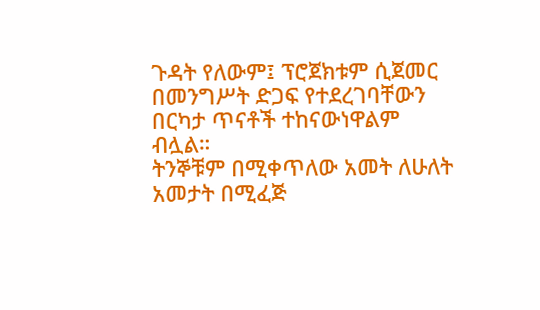ጉዳት የለውም፤ ፕሮጀክቱም ሲጀመር በመንግሥት ድጋፍ የተደረገባቸውን በርካታ ጥናቶች ተከናውነዋልም ብሏል።
ትንኞቹም በሚቀጥለው አመት ለሁለት አመታት በሚፈጅ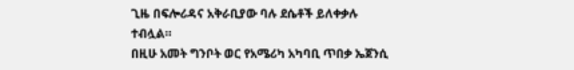ጊዜ በፍሎሪዳና አቅራቢያው ባሉ ደሴቶች ይለቀቃሉ ተብሏል።
በዚሁ አመት ግንቦት ወር የአሜሪካ አካባቢ ጥበቃ ኤጀንሲ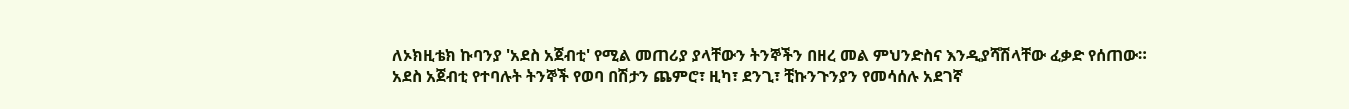ለኦክዚቴክ ኩባንያ 'አደስ አጀብቲ' የሚል መጠሪያ ያላቸውን ትንኞችን በዘረ መል ምህንድስና እንዲያሻሽላቸው ፈቃድ የሰጠው።
አደስ አጀብቲ የተባሉት ትንኞች የወባ በሽታን ጨምሮ፣ ዚካ፣ ደንጊ፣ ቺኩንጉንያን የመሳሰሉ አደገኛ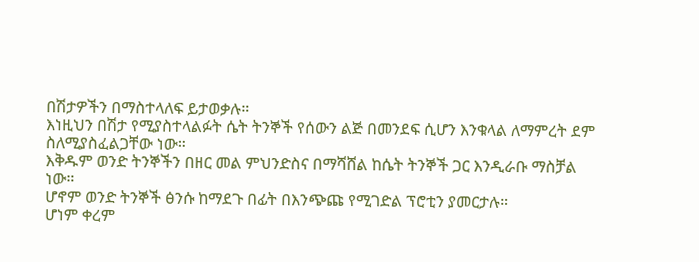በሽታዎችን በማስተላለፍ ይታወቃሉ።
እነዚህን በሽታ የሚያስተላልፉት ሴት ትንኞች የሰውን ልጅ በመንደፍ ሲሆን እንቁላል ለማምረት ደም ስለሚያስፈልጋቸው ነው።
እቅዱም ወንድ ትንኞችን በዘር መል ምህንድስና በማሻሸል ከሴት ትንኞች ጋር እንዲራቡ ማስቻል ነው።
ሆኖም ወንድ ትንኞች ፅንሱ ከማደጉ በፊት በእንጭጩ የሚገድል ፕሮቲን ያመርታሉ።
ሆነም ቀረም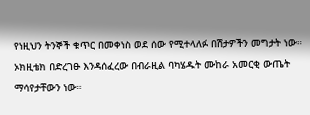የነዚህን ትንኞች ቁጥር በመቀነስ ወደ ሰው የሚተላለፉ በሽታዎችን መግታት ነው።
ኦክዚቴክ በድረገፁ እንዳሰፈረው በብራዚል ባካሄዱት ሙከራ አመርቂ ውጤት ማሳየታቸውን ነው።